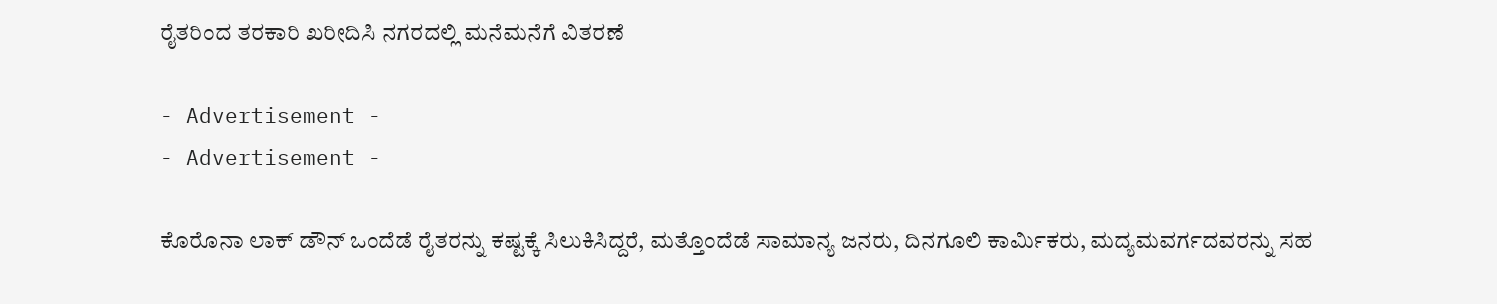ರೈತರಿಂದ ತರಕಾರಿ ಖರೀದಿಸಿ ನಗರದಲ್ಲಿ ಮನೆಮನೆಗೆ ವಿತರಣೆ

- Advertisement -
- Advertisement -

ಕೊರೊನಾ ಲಾಕ್ ಡೌನ್ ಒಂದೆಡೆ ರೈತರನ್ನು ಕಷ್ಟಕ್ಕೆ ಸಿಲುಕಿಸಿದ್ದರೆ, ಮತ್ತೊಂದೆಡೆ ಸಾಮಾನ್ಯ ಜನರು, ದಿನಗೂಲಿ ಕಾರ್ಮಿಕರು, ಮದ್ಯಮವರ್ಗದವರನ್ನು ಸಹ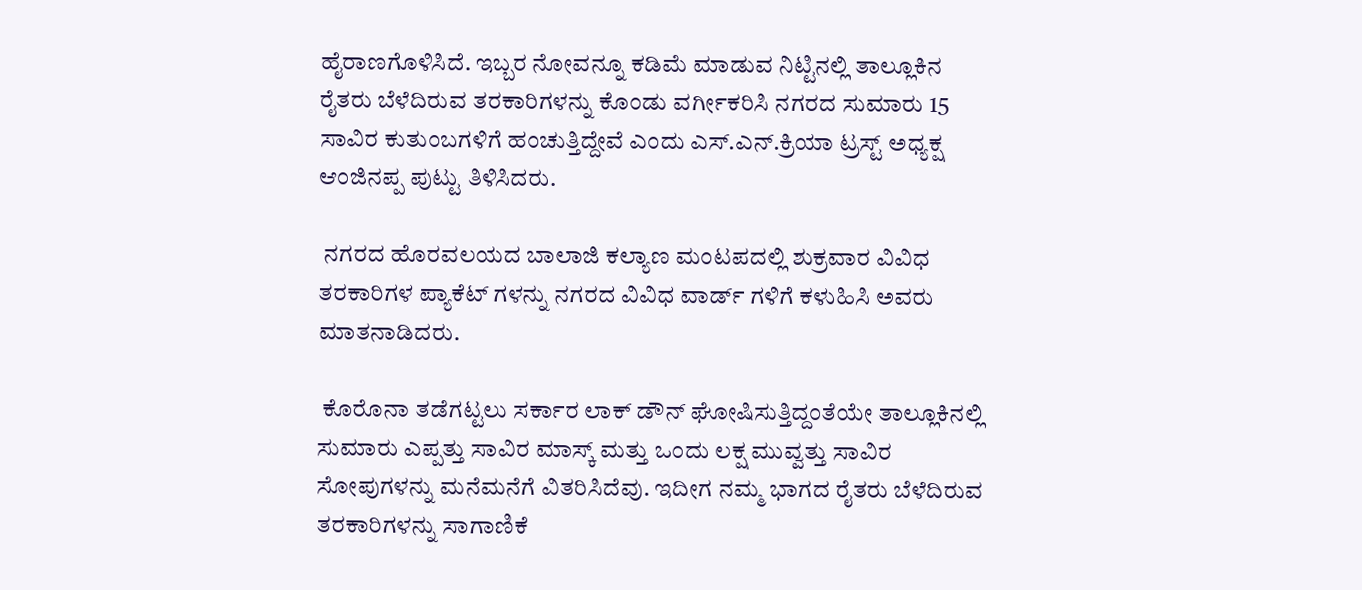ಹೈರಾಣಗೊಳಿಸಿದೆ. ಇಬ್ಬರ ನೋವನ್ನೂ ಕಡಿಮೆ ಮಾಡುವ ನಿಟ್ಟಿನಲ್ಲಿ ತಾಲ್ಲೂಕಿನ ರೈತರು ಬೆಳೆದಿರುವ ತರಕಾರಿಗಳನ್ನು ಕೊಂಡು ವರ್ಗೀಕರಿಸಿ ನಗರದ ಸುಮಾರು 15 ಸಾವಿರ ಕುತುಂಬಗಳಿಗೆ ಹಂಚುತ್ತಿದ್ದೇವೆ ಎಂದು ಎಸ್.ಎನ್.ಕ್ರಿಯಾ ಟ್ರಸ್ಟ್ ಅಧ್ಯಕ್ಷ ಆಂಜಿನಪ್ಪ ಪುಟ್ಟು ತಿಳಿಸಿದರು.

 ನಗರದ ಹೊರವಲಯದ ಬಾಲಾಜಿ ಕಲ್ಯಾಣ ಮಂಟಪದಲ್ಲಿ ಶುಕ್ರವಾರ ವಿವಿಧ ತರಕಾರಿಗಳ ಪ್ಯಾಕೆಟ್ ಗಳನ್ನು ನಗರದ ವಿವಿಧ ವಾರ್ಡ್ ಗಳಿಗೆ ಕಳುಹಿಸಿ ಅವರು ಮಾತನಾಡಿದರು.

 ಕೊರೊನಾ ತಡೆಗಟ್ಟಲು ಸರ್ಕಾರ ಲಾಕ್ ಡೌನ್ ಘೋಷಿಸುತ್ತಿದ್ದಂತೆಯೇ ತಾಲ್ಲೂಕಿನಲ್ಲಿ ಸುಮಾರು ಎಪ್ಪತ್ತು ಸಾವಿರ ಮಾಸ್ಕ್ ಮತ್ತು ಒಂದು ಲಕ್ಷ ಮುವ್ವತ್ತು ಸಾವಿರ ಸೋಪುಗಳನ್ನು ಮನೆಮನೆಗೆ ವಿತರಿಸಿದೆವು. ಇದೀಗ ನಮ್ಮ ಭಾಗದ ರೈತರು ಬೆಳೆದಿರುವ ತರಕಾರಿಗಳನ್ನು ಸಾಗಾಣಿಕೆ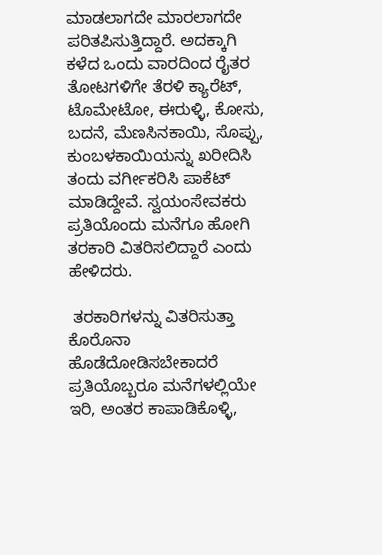ಮಾಡಲಾಗದೇ ಮಾರಲಾಗದೇ ಪರಿತಪಿಸುತ್ತಿದ್ದಾರೆ. ಅದಕ್ಕಾಗಿ ಕಳೆದ ಒಂದು ವಾರದಿಂದ ರೈತರ ತೋಟಗಳಿಗೇ ತೆರಳಿ ಕ್ಯಾರೆಟ್, ಟೊಮೇಟೋ, ಈರುಳ್ಳಿ, ಕೋಸು, ಬದನೆ, ಮೆಣಸಿನಕಾಯಿ, ಸೊಪ್ಪು, ಕುಂಬಳಕಾಯಿಯನ್ನು ಖರೀದಿಸಿ ತಂದು ವರ್ಗೀಕರಿಸಿ ಪಾಕೆಟ್ ಮಾಡಿದ್ದೇವೆ. ಸ್ವಯಂಸೇವಕರು ಪ್ರತಿಯೊಂದು ಮನೆಗೂ ಹೋಗಿ ತರಕಾರಿ ವಿತರಿಸಲಿದ್ದಾರೆ ಎಂದು ಹೇಳಿದರು.

 ತರಕಾರಿಗಳನ್ನು ವಿತರಿಸುತ್ತಾ ಕೊರೊನಾ ಹೊಡೆದೋಡಿಸಬೇಕಾದರೆ ಪ್ರತಿಯೊಬ್ಬರೂ ಮನೆಗಳಲ್ಲಿಯೇ ಇರಿ, ಅಂತರ ಕಾಪಾಡಿಕೊಳ್ಳಿ,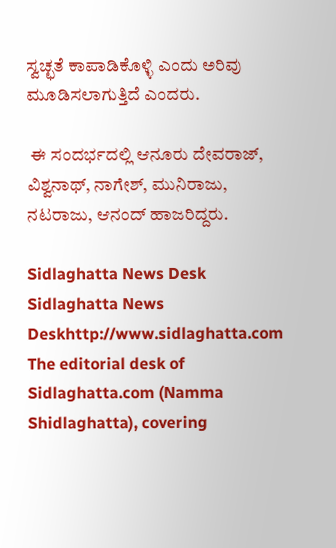ಸ್ವಚ್ಛತೆ ಕಾಪಾಡಿಕೊಳ್ಳಿ ಎಂದು ಅರಿವು ಮೂಡಿಸಲಾಗುತ್ತಿದೆ ಎಂದರು.

 ಈ ಸಂದರ್ಭದಲ್ಲಿ ಆನೂರು ದೇವರಾಜ್, ವಿಶ್ವನಾಥ್, ನಾಗೇಶ್, ಮುನಿರಾಜು, ನಟರಾಜು, ಆನಂದ್ ಹಾಜರಿದ್ದರು.

Sidlaghatta News Desk
Sidlaghatta News Deskhttp://www.sidlaghatta.com
The editorial desk of Sidlaghatta.com (Namma Shidlaghatta), covering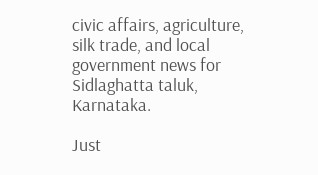civic affairs, agriculture, silk trade, and local government news for Sidlaghatta taluk, Karnataka.

Just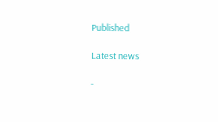Published

Latest news

-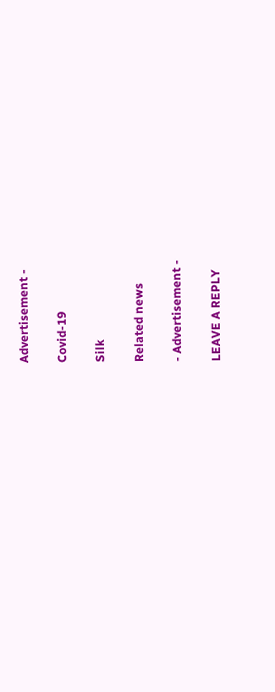Advertisement -

Covid-19

Silk

Related news

- Advertisement -

LEAVE A REPLY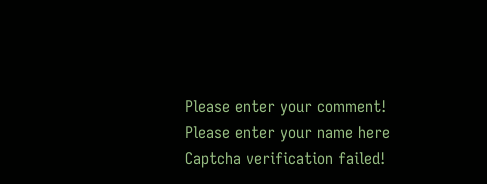Please enter your comment!
Please enter your name here
Captcha verification failed!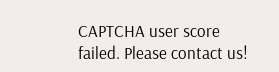CAPTCHA user score failed. Please contact us!